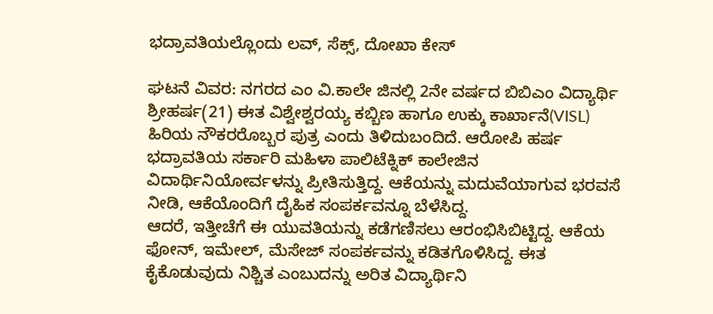ಭದ್ರಾವತಿಯಲ್ಲೊಂದು ಲವ್, ಸೆಕ್ಸ್, ದೋಖಾ ಕೇಸ್

ಘಟನೆ ವಿವರ: ನಗರದ ಎಂ ವಿ.ಕಾಲೇ ಜಿನಲ್ಲಿ 2ನೇ ವರ್ಷದ ಬಿಬಿಎಂ ವಿದ್ಯಾರ್ಥಿ ಶ್ರೀಹರ್ಷ(21) ಈತ ವಿಶ್ವೇಶ್ವರಯ್ಯ ಕಬ್ಬಿಣ ಹಾಗೂ ಉಕ್ಕು ಕಾರ್ಖಾನೆ(VISL) ಹಿರಿಯ ನೌಕರರೊಬ್ಬರ ಪುತ್ರ ಎಂದು ತಿಳಿದುಬಂದಿದೆ. ಆರೋಪಿ ಹರ್ಷ ಭದ್ರಾವತಿಯ ಸರ್ಕಾರಿ ಮಹಿಳಾ ಪಾಲಿಟೆಕ್ನಿಕ್ ಕಾಲೇಜಿನ ವಿದಾರ್ಥಿನಿಯೋರ್ವಳನ್ನು ಪ್ರೀತಿಸುತ್ತಿದ್ದ. ಆಕೆಯನ್ನು ಮದುವೆಯಾಗುವ ಭರವಸೆ ನೀಡಿ, ಆಕೆಯೊಂದಿಗೆ ದೈಹಿಕ ಸಂಪರ್ಕವನ್ನೂ ಬೆಳೆಸಿದ್ದ.
ಆದರೆ, ಇತ್ತೀಚೆಗೆ ಈ ಯುವತಿಯನ್ನು ಕಡೆಗಣಿಸಲು ಆರಂಭಿಸಿಬಿಟ್ಟಿದ್ದ. ಆಕೆಯ ಫೋನ್, ಇಮೇಲ್, ಮೆಸೇಜ್ ಸಂಪರ್ಕವನ್ನು ಕಡಿತಗೊಳಿಸಿದ್ದ. ಈತ ಕೈಕೊಡುವುದು ನಿಶ್ಚಿತ ಎಂಬುದನ್ನು ಅರಿತ ವಿದ್ಯಾರ್ಥಿನಿ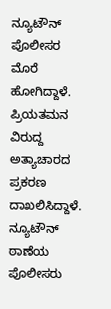ನ್ಯೂಟೌನ್ ಪೊಲೀಸರ ಮೊರೆ ಹೋಗಿದ್ದಾಳೆ. ಪ್ರಿಯತಮನ ವಿರುದ್ದ ಅತ್ಯಾಚಾರದ ಪ್ರಕರಣ ದಾಖಲಿಸಿದ್ದಾಳೆ.
ನ್ಯೂಟೌನ್ ಠಾಣೆಯ ಪೊಲೀಸರು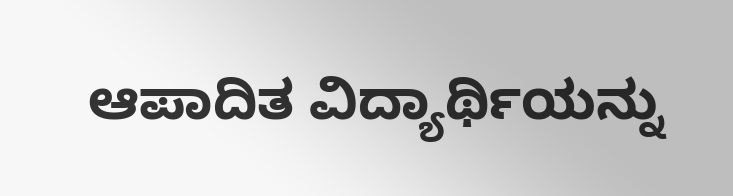ಆಪಾದಿತ ವಿದ್ಯಾರ್ಥಿಯನ್ನು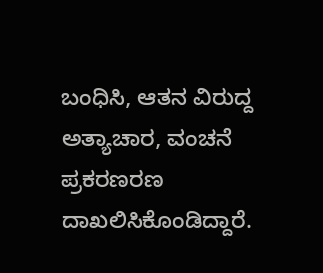ಬಂಧಿಸಿ, ಆತನ ವಿರುದ್ದ ಅತ್ಯಾಚಾರ, ವಂಚನೆ ಪ್ರಕರಣರಣ ದಾಖಲಿಸಿಕೊಂಡಿದ್ದಾರೆ.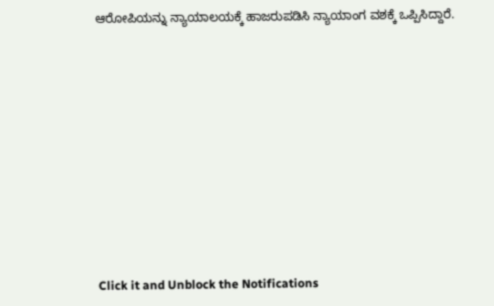ಆರೋಪಿಯನ್ನು ನ್ಯಾಯಾಲಯಕ್ಕೆ ಹಾಜರುಪಡಿಸಿ ನ್ಯಾಯಾಂಗ ವಶಕ್ಕೆ ಒಪ್ಪಿಸಿದ್ದಾರೆ.












Click it and Unblock the Notifications